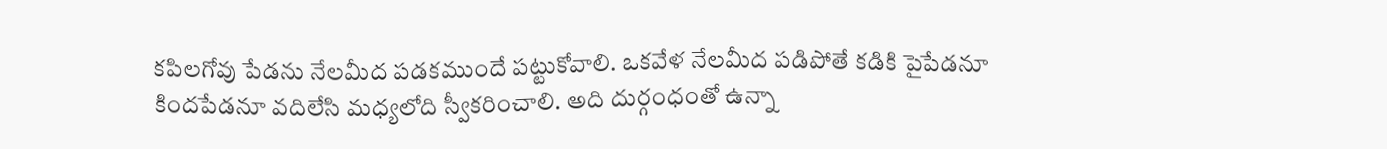కపిలగోవు పేడను నేలమీద పడకముందే పట్టుకోవాలి. ఒకవేళ నేలమీద పడిపోతే కడికి పైపేడనూ కిందపేడనూ వదిలేసి మధ్యలోది స్వీకరించాలి. అది దుర్గంధంతో ఉన్నా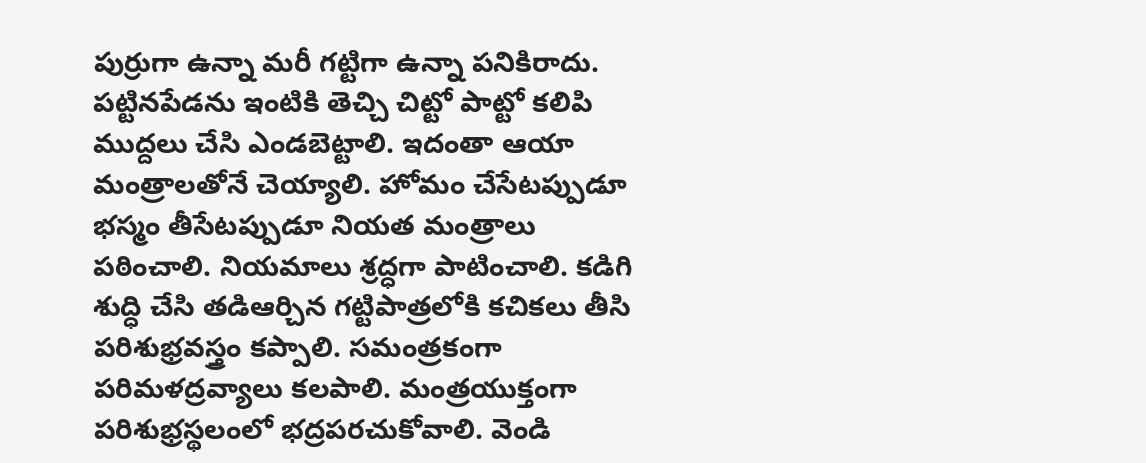పుర్రుగా ఉన్నా మరీ గట్టిగా ఉన్నా పనికిరాదు. పట్టినపేడను ఇంటికి తెచ్చి చిట్టో పాట్టో కలిపి ముద్దలు చేసి ఎండబెట్టాలి. ఇదంతా ఆయా మంత్రాలతోనే చెయ్యాలి. హోమం చేసేటప్పుడూ భస్మం తీసేటప్పుడూ నియత మంత్రాలు పఠించాలి. నియమాలు శ్రద్ధగా పాటించాలి. కడిగి శుద్ధి చేసి తడిఆర్చిన గట్టిపాత్రలోకి కచికలు తీసి పరిశుభ్రవస్త్రం కప్పాలి. సమంత్రకంగా పరిమళద్రవ్యాలు కలపాలి. మంత్రయుక్తంగా పరిశుభ్రస్థలంలో భద్రపరచుకోవాలి. వెండి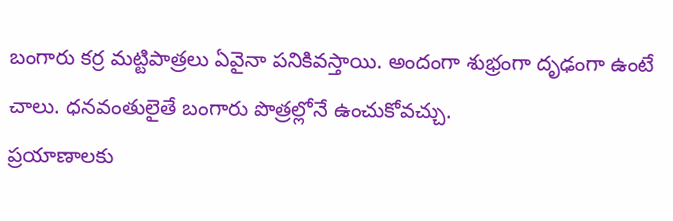బంగారు కర్ర మట్టిపాత్రలు ఏవైనా పనికివస్తాయి. అందంగా శుభ్రంగా దృఢంగా ఉంటే చాలు. ధనవంతులైతే బంగారు పొత్రల్లోనే ఉంచుకోవచ్చు.
ప్రయాణాలకు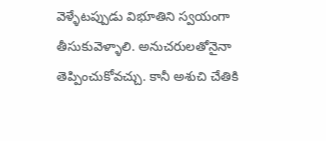వెళ్ళేటప్పుడు విభూతిని స్వయంగా తీసుకువెళ్ళాలి. అనుచరులతోనైనా తెప్పించుకోవచ్చు. కానీ అశుచి చేతికి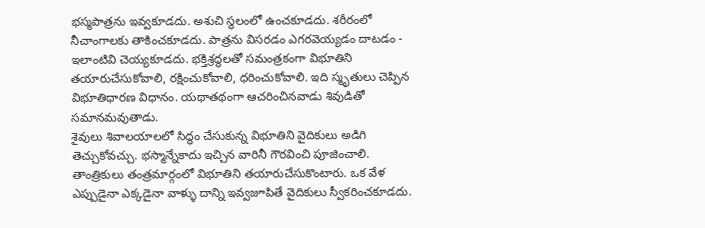భస్మపాత్రను ఇవ్వకూడదు. అశుచి స్థలంలో ఉంచకూడదు. శరీరంలో నీచాంగాలకు తాకించకూడదు. పాత్రను విసరడం ఎగరవెయ్యడం దాటడం - ఇలాంటివి చెయ్యకూడదు. భక్తిశ్రద్ధలతో సమంత్రకంగా విభూతిని తయారుచేసుకోవాలి, రక్షించుకోవాలి, ధరించుకోవాలి. ఇది స్మృతులు చెప్పిన విభూతిధారణ విధానం. యథాతథంగా ఆచరించినవాడు శివుడితో సమానమవుతాడు.
శైవులు శివాలయాలలో సిద్ధం చేసుకున్న విభూతిని వైదికులు అడిగి తెచ్చుకోవచ్చు. భస్మాన్నేకాదు ఇచ్చిన వారినీ గౌరవించి పూజించాలి. తాంత్రికులు తంత్రమార్గంలో విభూతిని తయారుచేసుకొంటారు. ఒక వేళ ఎప్పుడైనా ఎక్కడైనా వాళ్ళు దాన్ని ఇవ్వజూపితే వైదికులు స్వీకరించకూడదు.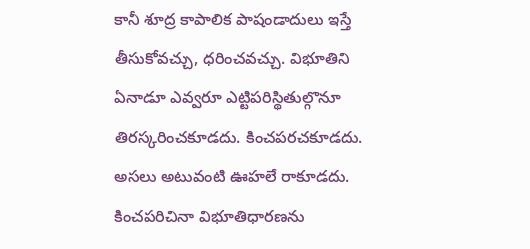కానీ శూద్ర కాపాలిక పాషండాదులు ఇస్తే తీసుకోవచ్చు, ధరించవచ్చు. విభూతిని ఏనాడూ ఎవ్వరూ ఎట్టిపరిస్థితుల్గొనూ తిరస్కరించకూడదు. కించపరచకూడదు. అసలు అటువంటి ఊహలే రాకూడదు. కించపరిచినా విభూతిధారణను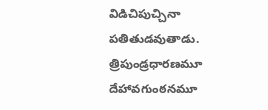విడిచిపుచ్చినా పతితుడవుతాడు. త్రిపుండ్రధారణమూ దేహావగుంఠనమూ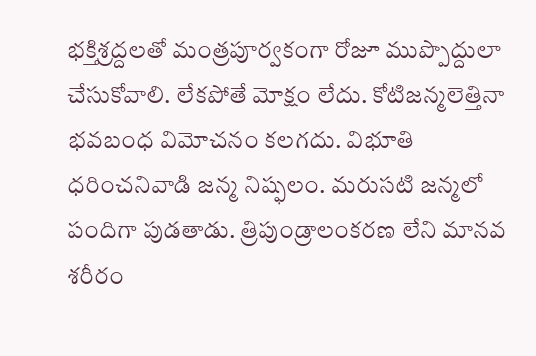భక్తిశ్రద్దలతో మంత్రపూర్వకంగా రోజూ ముప్పొద్దులా చేసుకోవాలి. లేకపోతే మోక్షం లేదు. కోటిజన్మలెత్తినా భవబంధ విమోచనం కలగదు. విభూతి ధరించనివాడి జన్మ నిష్ఫలం. మరుసటి జన్మలో పందిగా పుడతాడు. త్రిపుండ్రాలంకరణ లేని మానవ శరీరం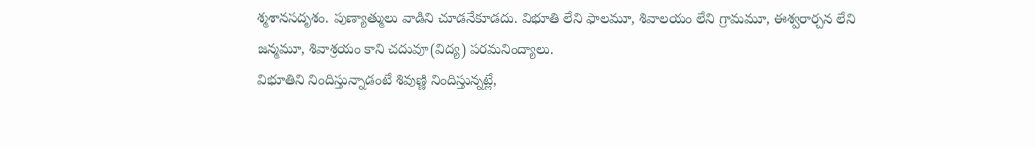శ్మశానసదృశం. పుణ్యాత్ములు వాడిని చూడనేకూడదు. విభూతి లేని ఫాలమూ, శివాలయం లేని గ్రామమూ, ఈశ్వరార్చన లేని జన్మమూ, శివాశ్రయం కాని చదువూ(విద్య) పరమనింద్యాలు.
విభూతిని నిందిస్తున్నాడంటే శివుణ్ణి నిందిస్తున్నట్లే,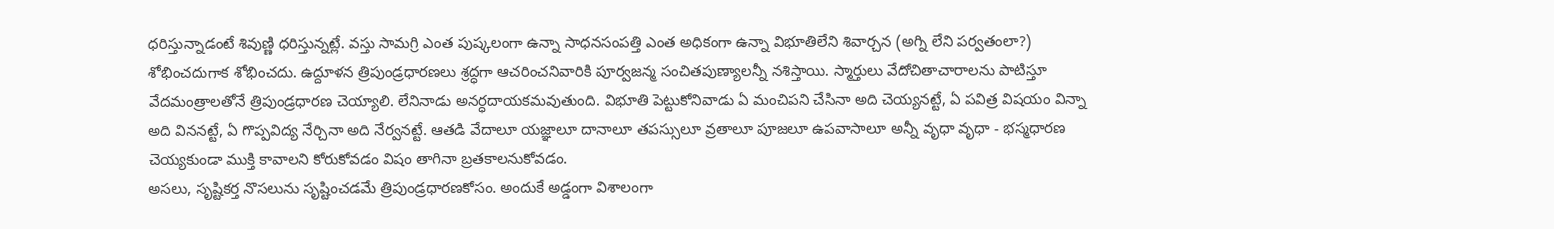ధరిస్తున్నాడంటే శివుణ్ణి ధరిస్తున్నట్లే. వస్తు సామగ్రి ఎంత పుష్కలంగా ఉన్నా సాధనసంపత్తి ఎంత అధికంగా ఉన్నా విభూతిలేని శివార్చన (అగ్ని లేని పర్వతంలా?) శోభించదుగాక శోభించదు. ఉద్దూళన త్రిపుండ్రధారణలు శ్రద్ధగా ఆచరించనివారికి పూర్వజన్మ సంచితపుణ్యాలన్నీ నశిస్తాయి. స్మార్తులు వేదోచితాచారాలను పాటిస్తూ వేదమంత్రాలతోనే త్రిపుండ్రధారణ చెయ్యాలి. లేనినాడు అనర్ధదాయకమవుతుంది. విభూతి పెట్టుకోనివాడు ఏ మంచిపని చేసినా అది చెయ్యనట్టే, ఏ పవిత్ర విషయం విన్నా అది విననట్టే, ఏ గొప్పవిద్య నేర్చినా అది నేర్వనట్టే. ఆతడి వేదాలూ యజ్ఞాలూ దానాలూ తపస్సులూ వ్రతాలూ పూజలూ ఉపవాసాలూ అన్నీ వృధా వృధా - భస్మధారణ చెయ్యకుండా ముక్తి కావాలని కోరుకోవడం విషం తాగినా బ్రతకాలనుకోవడం.
అసలు, సృష్టికర్త నొసలును సృష్టించడమే త్రిపుండ్రధారణకోసం. అందుకే అడ్డంగా విశాలంగా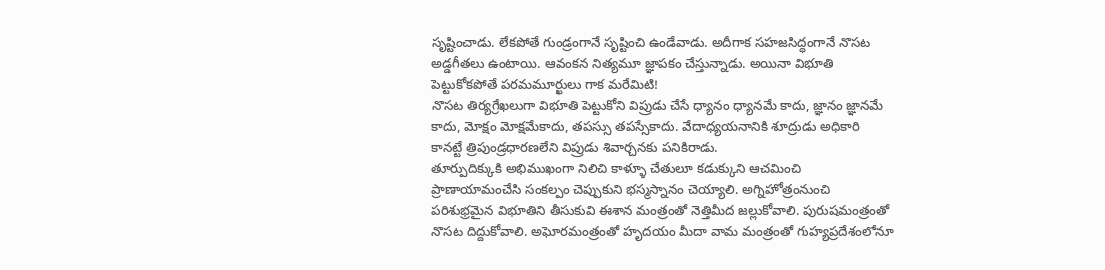సృష్టించాడు. లేకపోతే గుండ్రంగానే సృష్టించి ఉండేవాడు. అదీగాక సహజసిద్ధంగానే నొసట అడ్డగీతలు ఉంటాయి. ఆవంకన నిత్యమూ జ్ఞాపకం చేస్తున్నాడు. అయినా విభూతి పెట్టుకోకపోతే పరమమూర్ఖులు గాక మరేమిటి!
నొసట తిర్యగ్రేఖలుగా విభూతి పెట్టుకోని విప్రుడు చేసే ధ్యానం ధ్యానమే కాదు, జ్ఞానం జ్ఞానమే కాదు, మోక్షం మోక్షమేకాదు, తపస్సు తపస్సేకాదు. వేదాధ్యయనానికి శూద్రుడు అధికారి కానట్టే త్రిపుండ్రధారణలేని విప్రుడు శివార్చనకు పనికిరాడు.
తూర్పుదిక్కుకి అభిముఖంగా నిలిచి కాళ్ళూ చేతులూ కడుక్కుని ఆచమించి ప్రాణాయామంచేసి సంకల్పం చెప్పుకుని భస్మస్నానం చెయ్యాలి. అగ్నిహోత్రంనుంచి పరిశుభ్రమైన విభూతిని తీసుకువి ఈశాన మంత్రంతో నెత్తిమీద జల్లుకోవాలి. పురుషమంత్రంతో నొసట దిద్దుకోవాలి. అఘోరమంత్రంతో హృదయం మీదా వామ మంత్రంతో గుహ్యప్రదేశంలోనూ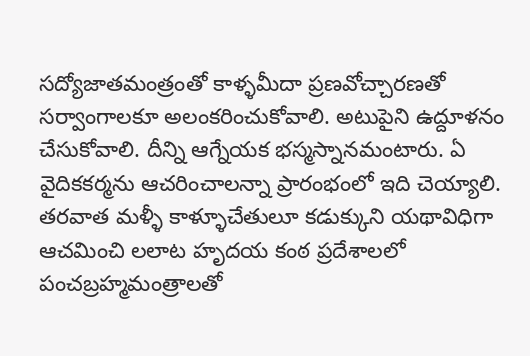సద్యోజాతమంత్రంతో కాళ్ళమీదా ప్రణవోచ్చారణతో సర్వాంగాలకూ అలంకరించుకోవాలి. అటుపైని ఉద్దూళనం చేసుకోవాలి. దీన్ని ఆగ్నేయక భస్మస్నానమంటారు. ఏ వైదికకర్మను ఆచరించాలన్నా ప్రారంభంలో ఇది చెయ్యాలి. తరవాత మళ్ళీ కాళ్ళూచేతులూ కడుక్కుని యథావిధిగా ఆచమించి లలాట హృదయ కంఠ ప్రదేశాలలో పంచబ్రహ్మమంత్రాలతో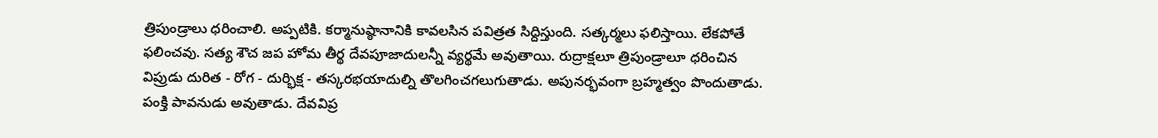త్రిపుండ్రాలు ధరించాలి. అప్పటికి. కర్మానుష్ఠానానికి కావలసిన పవిత్రత సిద్దిస్తుంది. సత్కర్మలు ఫలిస్తాయి. లేకపోతే ఫలించవు. సత్య శౌచ జప హోమ తీర్థ దేవపూజాదులన్నీ వ్యర్థమే అవుతాయి. రుద్రాక్షలూ త్రిపుండ్రాలూ ధరించిన విప్రుడు దురిత - రోగ - దుర్భిక్ష - తస్కరభయాదుల్ని తొలగించగలుగుతాడు. అపునర్భవంగా బ్రహ్మత్వం పొందుతాడు. పంక్తి పావనుడు అవుతాడు. దేవవిప్ర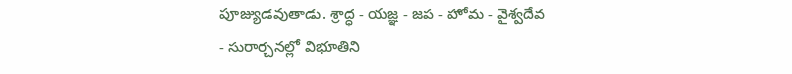పూజ్యుడవుతాడు. శ్రాద్ధ - యజ్ఞ - జప - హోమ - వైశ్వదేవ - సురార్చనల్లో విభూతిని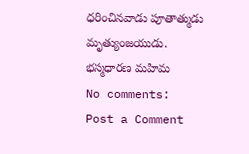ధరించినవాడు పూతాత్ముడు మృత్యుంజయుడు.
భస్మధారణ మహిమ
No comments:
Post a Comment